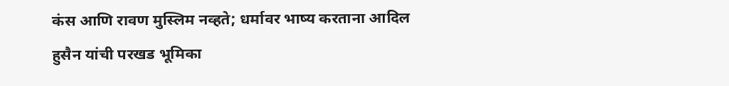कंस आणि रावण मुस्लिम नव्हते; धर्मावर भाष्य करताना आदिल हुसैन यांची परखड भूमिका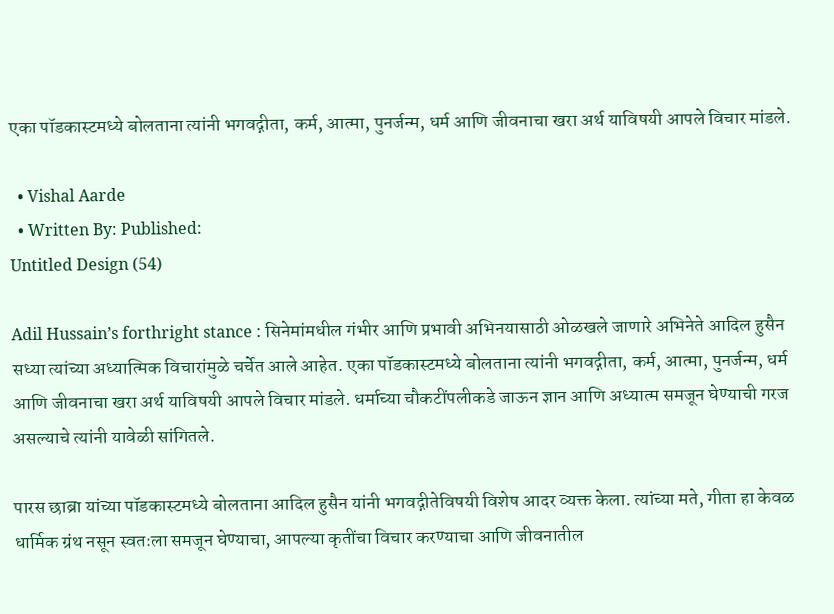एका पॉडकास्टमध्ये बोलताना त्यांनी भगवद्गीता, कर्म, आत्मा, पुनर्जन्म, धर्म आणि जीवनाचा खरा अर्थ याविषयी आपले विचार मांडले.

  • Vishal Aarde
  • Written By: Published:
Untitled Design (54)

Adil Hussain’s forthright stance : सिनेमांमधील गंभीर आणि प्रभावी अभिनयासाठी ओळखले जाणारे अभिनेते आदिल हुसैन सध्या त्यांच्या अध्यात्मिक विचारांमुळे चर्चेत आले आहेत. एका पॉडकास्टमध्ये बोलताना त्यांनी भगवद्गीता, कर्म, आत्मा, पुनर्जन्म, धर्म आणि जीवनाचा खरा अर्थ याविषयी आपले विचार मांडले. धर्माच्या चौकटींपलीकडे जाऊन ज्ञान आणि अध्यात्म समजून घेण्याची गरज असल्याचे त्यांनी यावेळी सांगितले.

पारस छाब्रा यांच्या पॉडकास्टमध्ये बोलताना आदिल हुसैन यांनी भगवद्गीतेविषयी विशेष आदर व्यक्त केला. त्यांच्या मते, गीता हा केवळ धार्मिक ग्रंथ नसून स्वतःला समजून घेण्याचा, आपल्या कृतींचा विचार करण्याचा आणि जीवनातील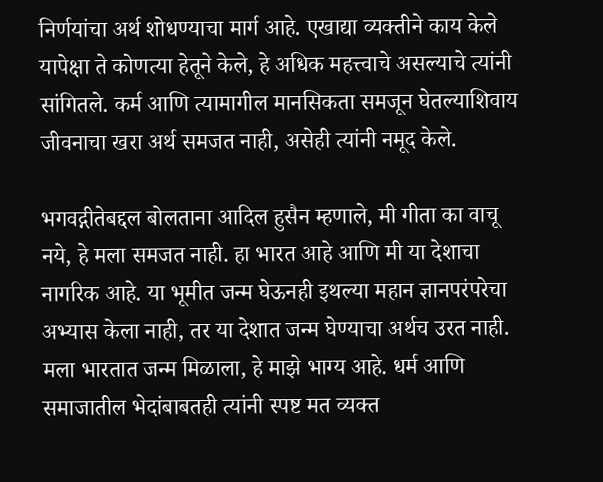निर्णयांचा अर्थ शोधण्याचा मार्ग आहे. एखाद्या व्यक्तीने काय केले यापेक्षा ते कोणत्या हेतूने केले, हे अधिक महत्त्वाचे असल्याचे त्यांनी सांगितले. कर्म आणि त्यामागील मानसिकता समजून घेतल्याशिवाय जीवनाचा खरा अर्थ समजत नाही, असेही त्यांनी नमूद केले.

भगवद्गीतेबद्दल बोलताना आदिल हुसैन म्हणाले, मी गीता का वाचू नये, हे मला समजत नाही. हा भारत आहे आणि मी या देशाचा नागरिक आहे. या भूमीत जन्म घेऊनही इथल्या महान ज्ञानपरंपरेचा अभ्यास केला नाही, तर या देशात जन्म घेण्याचा अर्थच उरत नाही. मला भारतात जन्म मिळाला, हे माझे भाग्य आहे. धर्म आणि समाजातील भेदांबाबतही त्यांनी स्पष्ट मत व्यक्त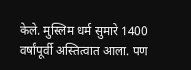केले. मुस्लिम धर्म सुमारे 1400 वर्षांपूर्वी अस्तित्वात आला. पण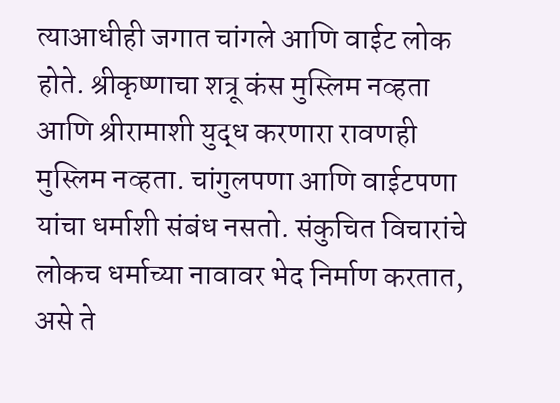त्याआधीही जगात चांगले आणि वाईट लोक होते. श्रीकृष्णाचा शत्रू कंस मुस्लिम नव्हता आणि श्रीरामाशी युद्ध करणारा रावणही मुस्लिम नव्हता. चांगुलपणा आणि वाईटपणा यांचा धर्माशी संबंध नसतो. संकुचित विचारांचे लोकच धर्माच्या नावावर भेद निर्माण करतात, असे ते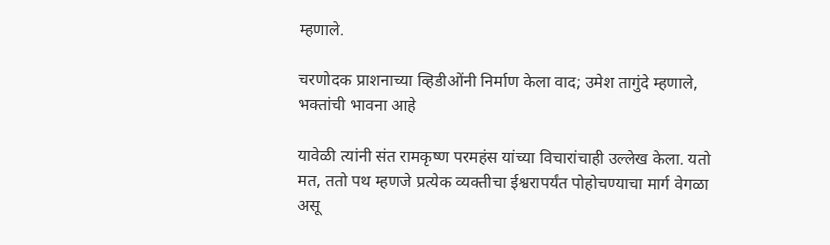म्हणाले.

चरणोदक प्राशनाच्या व्हिडीओंनी निर्माण केला वाद; उमेश तागुंदे म्हणाले, भक्तांची भावना आहे

यावेळी त्यांनी संत रामकृष्ण परमहंस यांच्या विचारांचाही उल्लेख केला. यतो मत, ततो पथ म्हणजे प्रत्येक व्यक्तीचा ईश्वरापर्यंत पोहोचण्याचा मार्ग वेगळा असू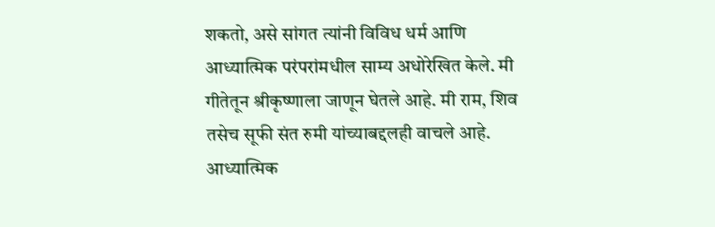शकतो, असे सांगत त्यांनी विविध धर्म आणि आध्यात्मिक परंपरांमधील साम्य अधोरेखित केले. मी गीतेतून श्रीकृष्णाला जाणून घेतले आहे. मी राम, शिव तसेच सूफी संत रुमी यांच्याबद्दलही वाचले आहे. आध्यात्मिक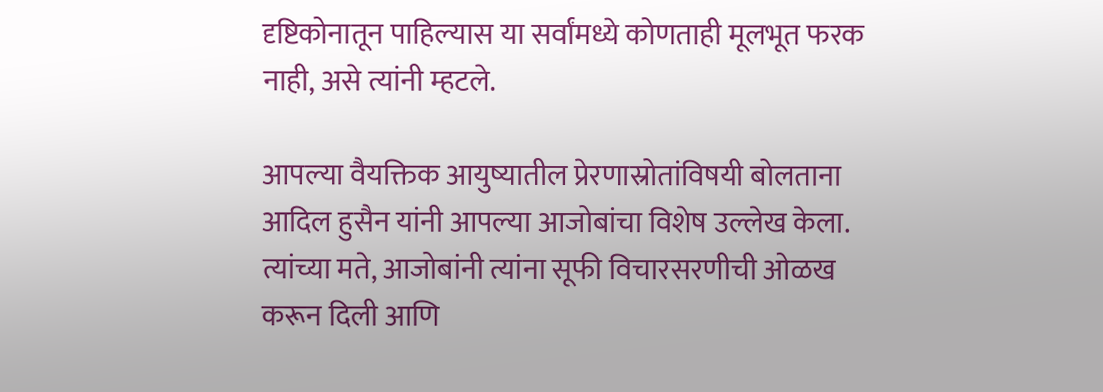दृष्टिकोनातून पाहिल्यास या सर्वांमध्ये कोणताही मूलभूत फरक नाही, असे त्यांनी म्हटले.

आपल्या वैयक्तिक आयुष्यातील प्रेरणास्रोतांविषयी बोलताना आदिल हुसैन यांनी आपल्या आजोबांचा विशेष उल्लेख केला. त्यांच्या मते, आजोबांनी त्यांना सूफी विचारसरणीची ओळख करून दिली आणि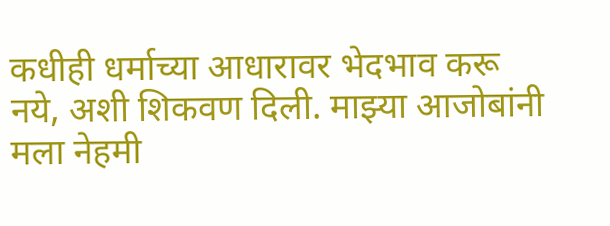कधीही धर्माच्या आधारावर भेदभाव करू नये, अशी शिकवण दिली. माझ्या आजोबांनी मला नेहमी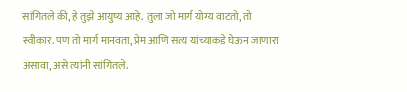सांगितले की, हे तुझे आयुष्य आहे. तुला जो मार्ग योग्य वाटतो, तो स्वीकार. पण तो मार्ग मानवता, प्रेम आणि सत्य यांच्याकडे घेऊन जाणारा असावा, असे त्यांनी सांगितले.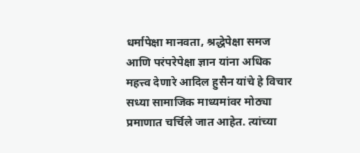धर्मापेक्षा मानवता, श्रद्धेपेक्षा समज आणि परंपरेपेक्षा ज्ञान यांना अधिक महत्त्व देणारे आदिल हुसैन यांचे हे विचार सध्या सामाजिक माध्यमांवर मोठ्या प्रमाणात चर्चिले जात आहेत. त्यांच्या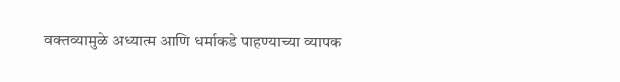वक्तव्यामुळे अध्यात्म आणि धर्माकडे पाहण्याच्या व्यापक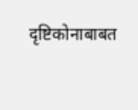दृष्टिकोनाबाबत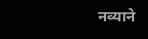नव्याने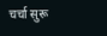चर्चा सुरू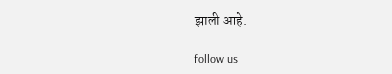झाली आहे.

follow us